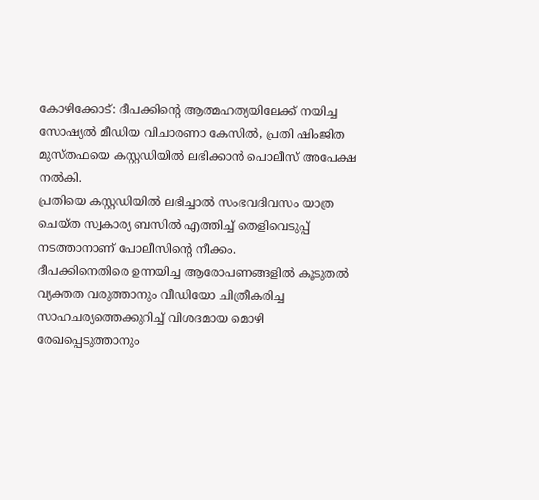കോഴിക്കോട്: ദീപക്കിന്റെ ആത്മഹത്യയിലേക്ക് നയിച്ച സോഷ്യൽ മീഡിയ വിചാരണാ കേസിൽ, പ്രതി ഷിംജിത മുസ്തഫയെ കസ്റ്റഡിയിൽ ലഭിക്കാൻ പൊലീസ് അപേക്ഷ നൽകി.
പ്രതിയെ കസ്റ്റഡിയിൽ ലഭിച്ചാൽ സംഭവദിവസം യാത്ര ചെയ്ത സ്വകാര്യ ബസിൽ എത്തിച്ച് തെളിവെടുപ്പ് നടത്താനാണ് പോലീസിന്റെ നീക്കം.
ദീപക്കിനെതിരെ ഉന്നയിച്ച ആരോപണങ്ങളിൽ കൂടുതൽ വ്യക്തത വരുത്താനും വീഡിയോ ചിത്രീകരിച്ച സാഹചര്യത്തെക്കുറിച്ച് വിശദമായ മൊഴി രേഖപ്പെടുത്താനും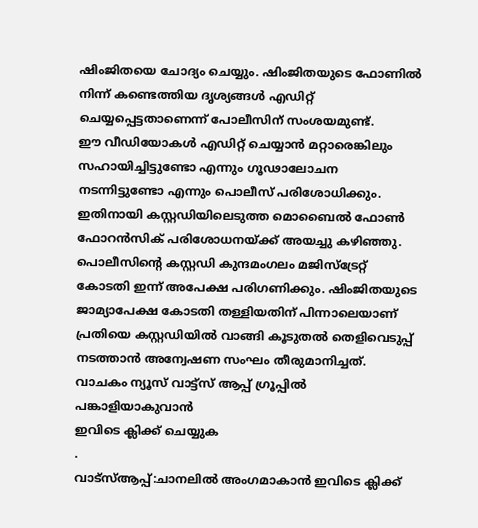ഷിംജിതയെ ചോദ്യം ചെയ്യും. ഷിംജിതയുടെ ഫോണിൽ നിന്ന് കണ്ടെത്തിയ ദൃശ്യങ്ങൾ എഡിറ്റ് ചെയ്യപ്പെട്ടതാണെന്ന് പോലീസിന് സംശയമുണ്ട്.
ഈ വീഡിയോകൾ എഡിറ്റ് ചെയ്യാൻ മറ്റാരെങ്കിലും സഹായിച്ചിട്ടുണ്ടോ എന്നും ഗൂഢാലോചന നടന്നിട്ടുണ്ടോ എന്നും പൊലീസ് പരിശോധിക്കും. ഇതിനായി കസ്റ്റഡിയിലെടുത്ത മൊബൈൽ ഫോൺ ഫോറൻസിക് പരിശോധനയ്ക്ക് അയച്ചു കഴിഞ്ഞു.
പൊലീസിന്റെ കസ്റ്റഡി കുന്ദമംഗലം മജിസ്ട്രേറ്റ് കോടതി ഇന്ന് അപേക്ഷ പരിഗണിക്കും. ഷിംജിതയുടെ ജാമ്യാപേക്ഷ കോടതി തള്ളിയതിന് പിന്നാലെയാണ് പ്രതിയെ കസ്റ്റഡിയിൽ വാങ്ങി കൂടുതൽ തെളിവെടുപ്പ് നടത്താൻ അന്വേഷണ സംഘം തീരുമാനിച്ചത്.
വാചകം ന്യൂസ് വാട്ട്സ് ആപ്പ് ഗ്രൂപ്പിൽ പങ്കാളിയാകുവാൻ
ഇവിടെ ക്ലിക്ക് ചെയ്യുക
.
വാട്സ്ആപ്പ്:ചാനലിൽ അംഗമാകാൻ ഇവിടെ ക്ലിക്ക്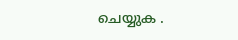ചെയ്യുക .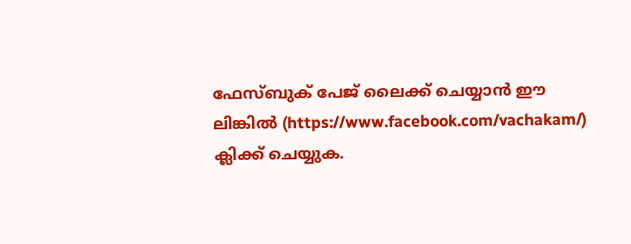ഫേസ്ബുക് പേജ് ലൈക്ക് ചെയ്യാൻ ഈ ലിങ്കിൽ (https://www.facebook.com/vachakam/) ക്ലിക്ക് ചെയ്യുക.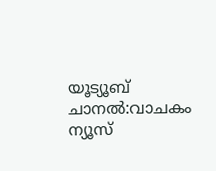യൂട്യൂബ് ചാനൽ:വാചകം ന്യൂസ്